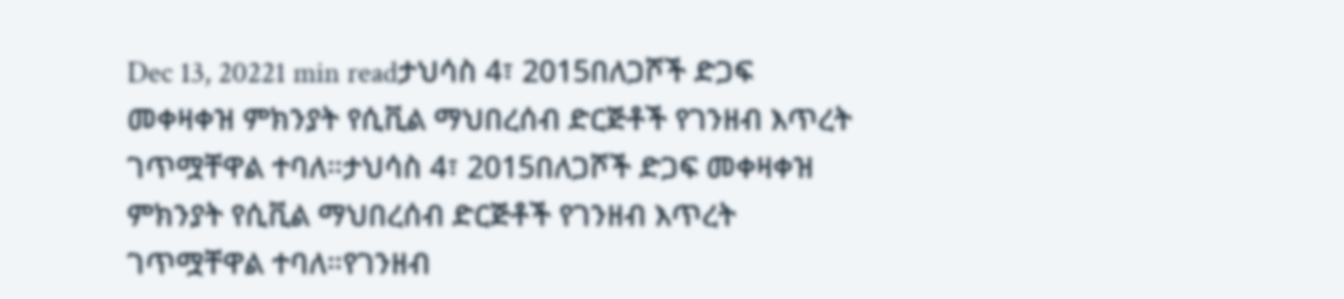Dec 13, 20221 min readታህሳስ 4፣ 2015በለጋሾች ድጋፍ መቀዛቀዝ ምክንያት የሲቪል ማህበረሰብ ድርጅቶች የገንዘብ እጥረት ገጥሟቸዋል ተባለ።ታህሳስ 4፣ 2015በለጋሾች ድጋፍ መቀዛቀዝ ምክንያት የሲቪል ማህበረሰብ ድርጅቶች የገንዘብ እጥረት ገጥሟቸዋል ተባለ።የገንዘብ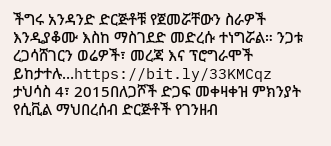ችግሩ አንዳንድ ድርጅቶቹ የጀመሯቸውን ስራዎች እንዲያቆሙ እስከ ማስገደድ መድረሱ ተነግሯል። ንጋቱ ረጋሳሸገርን ወሬዎች፣ መረጃ እና ፕሮግራሞች ይከታተሉ…https://bit.ly/33KMCqz
ታህሳስ 4፣ 2015በለጋሾች ድጋፍ መቀዛቀዝ ምክንያት የሲቪል ማህበረሰብ ድርጅቶች የገንዘብ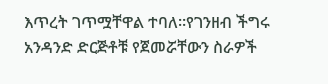እጥረት ገጥሟቸዋል ተባለ።የገንዘብ ችግሩ አንዳንድ ድርጅቶቹ የጀመሯቸውን ስራዎች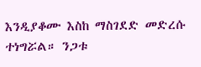እንዲያቆሙ እስከ ማስገደድ መድረሱ ተነግሯል። ንጋቱ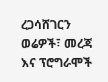ረጋሳሸገርን ወሬዎች፣ መረጃ እና ፕሮግራሞች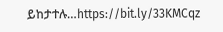ይከታተሉ…https://bit.ly/33KMCqz